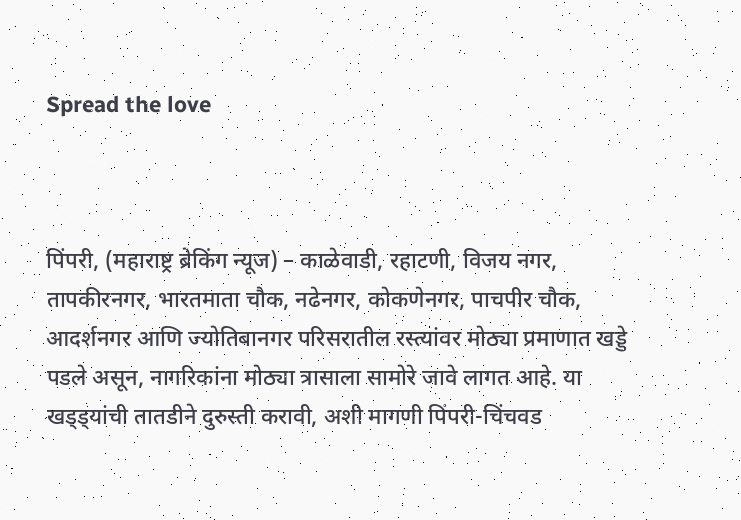Spread the love



पिंपरी, (महाराष्ट्र ब्रेकिंग न्यूज) – काळेवाडी, रहाटणी, विजय नगर, तापकीरनगर, भारतमाता चौक, नढेनगर, कोकणेनगर, पाचपीर चौक, आदर्शनगर आणि ज्योतिबानगर परिसरातील रस्त्यांवर मोठ्या प्रमाणात खड्डे पडले असून, नागरिकांना मोठ्या त्रासाला सामोरे जावे लागत आहे. या खड्ड्यांची तातडीने दुरुस्ती करावी, अशी मागणी पिंपरी-चिंचवड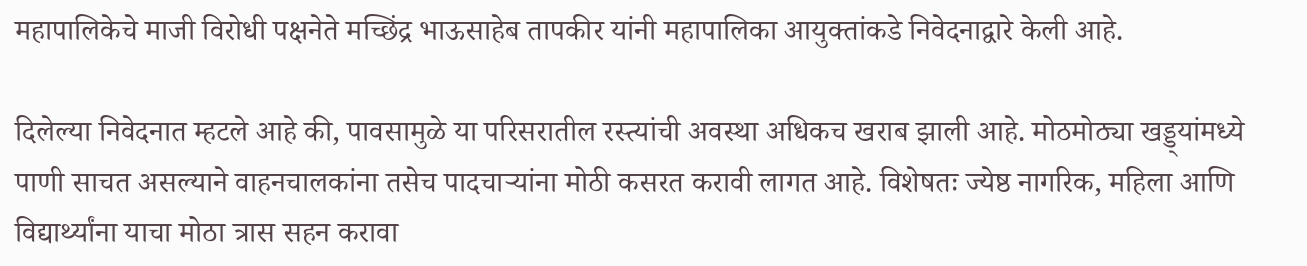महापालिकेचे माजी विरोधी पक्षनेते मच्छिंद्र भाऊसाहेब तापकीर यांनी महापालिका आयुक्तांकडे निवेदनाद्वारे केली आहे.

दिलेल्या निवेदनात म्हटले आहे की, पावसामुळे या परिसरातील रस्त्यांची अवस्था अधिकच खराब झाली आहे. मोठमोठ्या खड्ड्यांमध्ये पाणी साचत असल्याने वाहनचालकांना तसेच पादचाऱ्यांना मोठी कसरत करावी लागत आहे. विशेषतः ज्येष्ठ नागरिक, महिला आणि विद्यार्थ्यांना याचा मोठा त्रास सहन करावा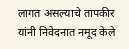लागत असल्याचे तापकीर यांनी निवेदनात नमूद केले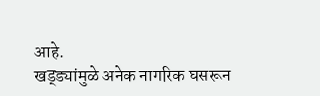आहे.
खड्ड्यांमुळे अनेक नागरिक घसरून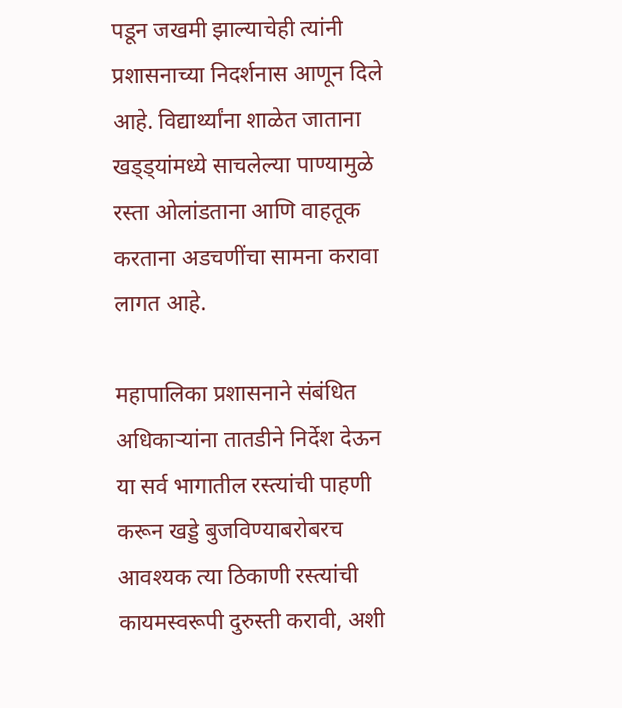पडून जखमी झाल्याचेही त्यांनी प्रशासनाच्या निदर्शनास आणून दिले आहे. विद्यार्थ्यांना शाळेत जाताना खड्ड्यांमध्ये साचलेल्या पाण्यामुळे रस्ता ओलांडताना आणि वाहतूक करताना अडचणींचा सामना करावा लागत आहे.

महापालिका प्रशासनाने संबंधित अधिकाऱ्यांना तातडीने निर्देश देऊन या सर्व भागातील रस्त्यांची पाहणी करून खड्डे बुजविण्याबरोबरच आवश्यक त्या ठिकाणी रस्त्यांची कायमस्वरूपी दुरुस्ती करावी, अशी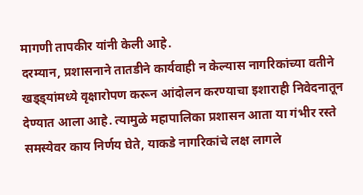मागणी तापकीर यांनी केली आहे.
दरम्यान, प्रशासनाने तातडीने कार्यवाही न केल्यास नागरिकांच्या वतीने खड्ड्यांमध्ये वृक्षारोपण करून आंदोलन करण्याचा इशाराही निवेदनातून देण्यात आला आहे. त्यामुळे महापालिका प्रशासन आता या गंभीर रस्ते समस्येवर काय निर्णय घेते, याकडे नागरिकांचे लक्ष लागले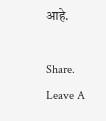आहे.

Share.
Leave A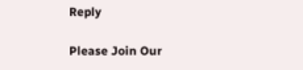Reply

Please Join Our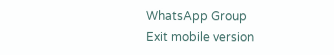WhatsApp Group
Exit mobile version